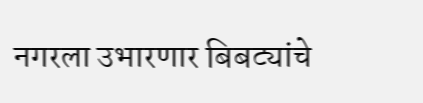नगरला उभारणार बिबट्यांचे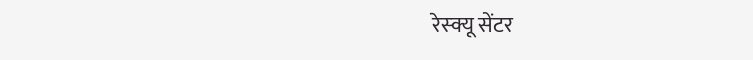रेस्क्यू सेंटर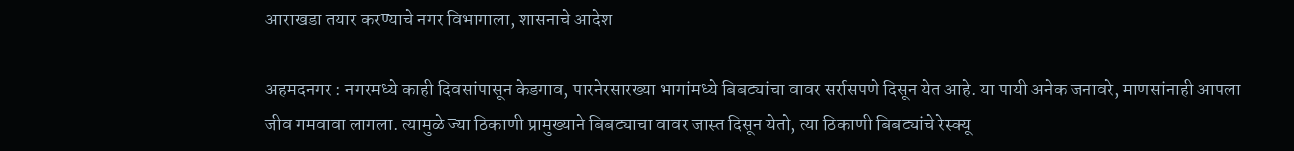आराखडा तयार करण्याचे नगर विभागाला, शासनाचे आदेश

अहमदनगर : नगरमध्ये काही दिवसांपासून केडगाव, पारनेरसारख्या भागांमध्ये बिबट्यांचा वावर सर्रासपणे दिसून येत आहे. या पायी अनेक जनावरे, माणसांनाही आपला जीव गमवावा लागला. त्यामुळे ज्या ठिकाणी प्रामुख्याने बिबट्याचा वावर जास्त दिसून येतो, त्या ठिकाणी बिबट्यांचे रेस्क्यू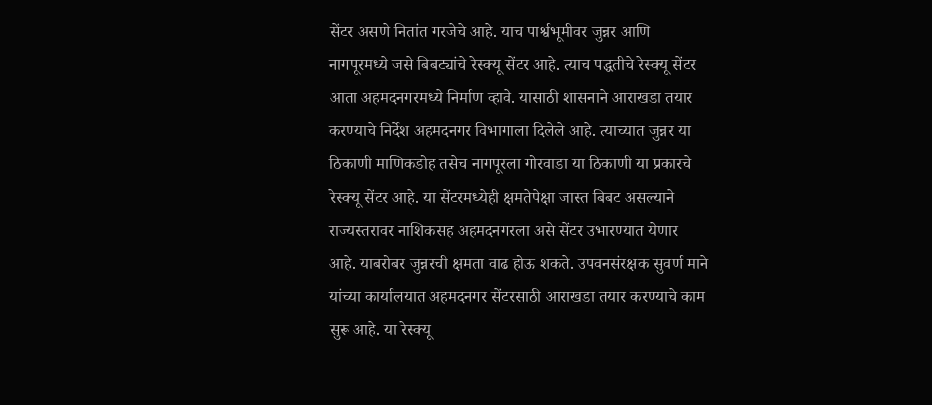सेंटर असणे नितांत गरजेचे आहे. याच पार्श्वभूमीवर जुन्नर आणि नागपूरमध्ये जसे बिबट्यांचे रेस्क्यू सेंटर आहे. त्याच पद्धतीचे रेस्क्यू सेंटर आता अहमदनगरमध्ये निर्माण व्हावे. यासाठी शासनाने आराखडा तयार करण्याचे निर्देश अहमदनगर विभागाला दिलेले आहे. त्याच्यात जुन्नर या ठिकाणी माणिकडोह तसेच नागपूरला गोरवाडा या ठिकाणी या प्रकारचे रेस्क्यू सेंटर आहे. या सेंटरमध्येही क्षमतेपेक्षा जास्त बिबट असल्याने राज्यस्तरावर नाशिकसह अहमदनगरला असे सेंटर उभारण्यात येणार आहे. याबरोबर जुन्नरची क्षमता वाढ होऊ शकते. उपवनसंरक्षक सुवर्ण माने यांच्या कार्यालयात अहमदनगर सेंटरसाठी आराखडा तयार करण्याचे काम सुरू आहे. या रेस्क्यू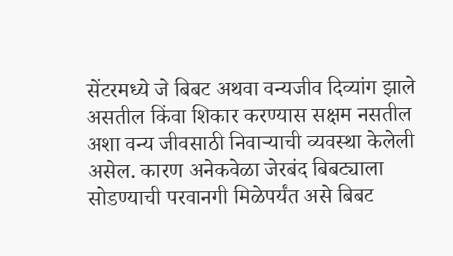सेंटरमध्ये जे बिबट अथवा वन्यजीव दिव्यांग झाले असतील किंवा शिकार करण्यास सक्षम नसतील अशा वन्य जीवसाठी निवाऱ्याची व्यवस्था केलेली असेल. कारण अनेकवेळा जेरबंद बिबट्याला सोडण्याची परवानगी मिळेपर्यंत असे बिबट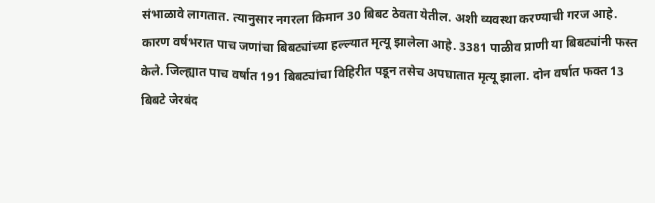संभाळावे लागतात. त्यानुसार नगरला किमान 30 बिबट ठेवता येतील. अशी व्यवस्था करण्याची गरज आहे. कारण वर्षभरात पाच जणांचा बिबट्यांच्या हल्ल्यात मृत्यू झालेला आहे. 3381 पाळीव प्राणी या बिबट्यांनी फस्त केले. जिल्ह्यात पाच वर्षात 191 बिबट्यांचा विहिरीत पडून तसेच अपघातात मृत्यू झाला. दोन वर्षात फक्त 13 बिबटे जेरबंद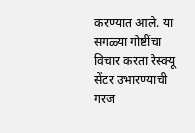करण्यात आले. या सगळ्या गोष्टींचा विचार करता रेस्क्यू सेंटर उभारण्याची गरज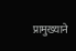प्रामुख्याने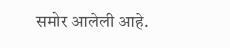समोर आलेली आहे.